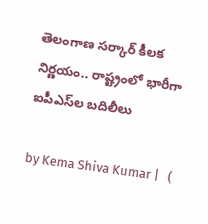తెలంగాణ సర్కార్ కీలక నిర్ణయం.. రాష్ట్రంలో భారీగా ఐపీఎస్‌ల బదిలీలు

by Kema Shiva Kumar |   (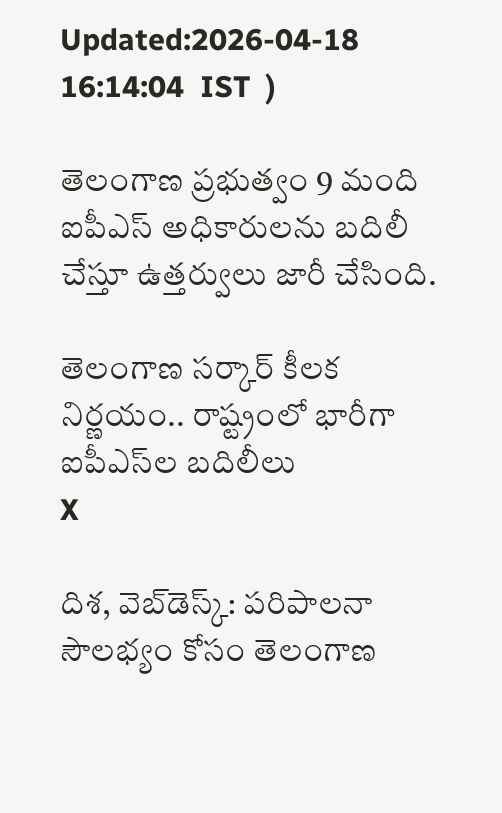Updated:2026-04-18 16:14:04  IST  )

తెలంగాణ ప్రభుత్వం 9 మంది ఐపీఎస్ అధికారులను బదిలీ చేస్తూ ఉత్తర్వులు జారీ చేసింది.

తెలంగాణ సర్కార్ కీలక నిర్ణయం.. రాష్ట్రంలో భారీగా ఐపీఎస్‌ల బదిలీలు
X

దిశ, వెబ్‌డెస్క్: పరిపాలనా సౌలభ్యం కోసం తెలంగాణ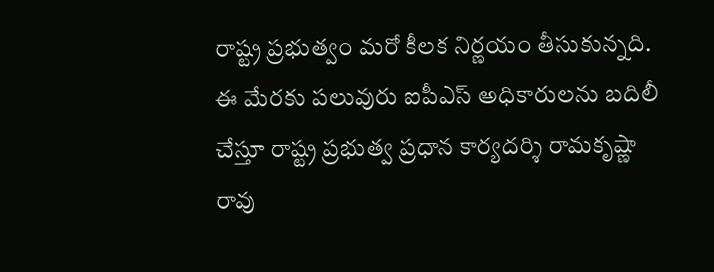రాష్ట్ర ప్రభుత్వం మరో కీలక నిర్ణయం తీసుకున్నది. ఈ మేరకు పలువురు ఐపీఎస్ అధికారులను బదిలీ చేస్తూ రాష్ట్ర ప్రభుత్వ ప్రధాన కార్యదర్శి రామకృష్ణా రావు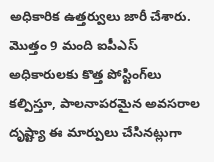అధికారిక ఉత్తర్వులు జారీ చేశారు. మొత్తం 9 మంది ఐపీఎస్ అధికారులకు కొత్త పోస్టింగ్‌లు కల్పిస్తూ, పాలనాపరమైన అవసరాల దృష్ట్యా ఈ మార్పులు చేసినట్లుగా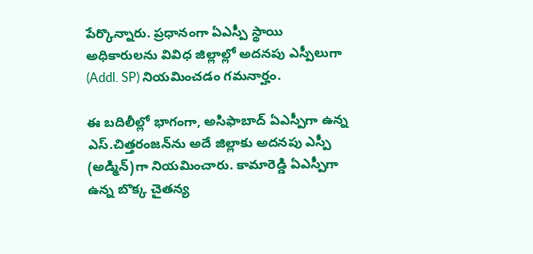పేర్కొన్నారు. ప్రధానంగా ఏఎస్పీ స్థాయి అధికారులను వివిధ జిల్లాల్లో అదనపు ఎస్పీలుగా (Addl. SP) నియమించడం గమనార్హం.

ఈ బదిలీల్లో భాగంగా, అసిఫాబాద్ ఏఎస్పీగా ఉన్న ఎస్.చిత్తరంజన్‌ను అదే జిల్లాకు అదనపు ఎస్పీ (అడ్మిన్)గా నియమించారు. కామారెడ్డి ఏఎస్పీగా ఉన్న బొక్క చైతన్య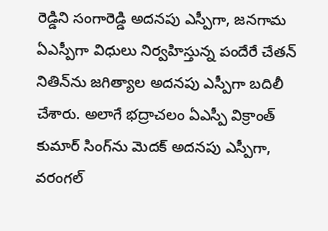రెడ్డిని సంగారెడ్డి అదనపు ఎస్పీగా, జనగామ ఏఎస్పీగా విధులు నిర్వహిస్తున్న పందేరే చేతన్ నితిన్‌ను జగిత్యాల అదనపు ఎస్పీగా బదిలీ చేశారు. అలాగే భద్రాచలం ఏఎస్పీ విక్రాంత్ కుమార్ సింగ్‌ను మెదక్ అదనపు ఎస్పీగా, వరంగల్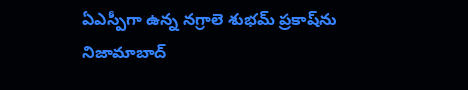ఏఎస్పీగా ఉన్న నగ్రాలె శుభమ్ ప్రకాష్‌ను నిజామాబాద్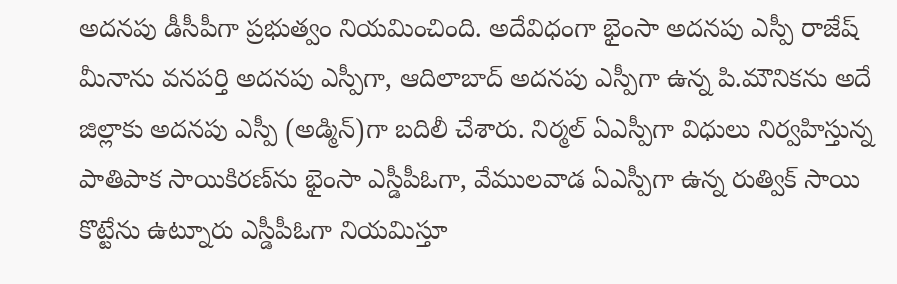అదనపు డీసీపీగా ప్రభుత్వం నియమించింది. అదేవిధంగా భైంసా అదనపు ఎస్పీ రాజేష్ మీనాను వనపర్తి అదనపు ఎస్పీగా, ఆదిలాబాద్ అదనపు ఎస్పీగా ఉన్న పి.మౌనికను అదే జిల్లాకు అదనపు ఎస్పీ (అడ్మిన్)గా బదిలీ చేశారు. నిర్మల్ ఏఎస్పీగా విధులు నిర్వహిస్తున్న పాతిపాక సాయికిరణ్‌ను భైంసా ఎస్డీపీఓగా, వేములవాడ ఏఎస్పీగా ఉన్న రుత్విక్ సాయి కొట్టేను ఉట్నూరు ఎస్డీపీఓగా నియమిస్తూ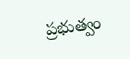ప్రభుత్వం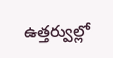ఉత్తర్వుల్లో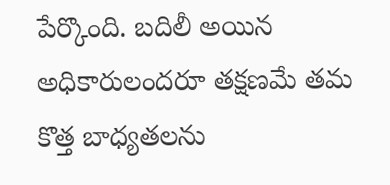పేర్కొంది. బదిలీ అయిన అధికారులందరూ తక్షణమే తమ కొత్త బాధ్యతలను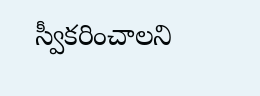స్వీకరించాలని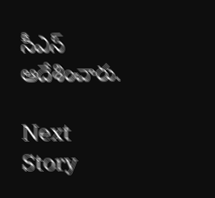సీఎస్ ఆదేశించారు.

Next Story